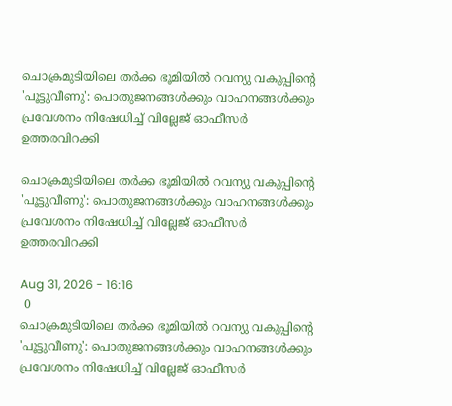ചൊക്രമുടിയിലെ തര്‍ക്ക ഭൂമിയില്‍ റവന്യു വകുപ്പിന്റെ 'പൂട്ടുവീണു': പൊതുജനങ്ങള്‍ക്കും വാഹനങ്ങള്‍ക്കും പ്രവേശനം നിഷേധിച്ച് വില്ലേജ് ഓഫീസര്‍ ഉത്തരവിറക്കി

ചൊക്രമുടിയിലെ തര്‍ക്ക ഭൂമിയില്‍ റവന്യു വകുപ്പിന്റെ 'പൂട്ടുവീണു': പൊതുജനങ്ങള്‍ക്കും വാഹനങ്ങള്‍ക്കും പ്രവേശനം നിഷേധിച്ച് വില്ലേജ് ഓഫീസര്‍ ഉത്തരവിറക്കി

Aug 31, 2026 - 16:16
 0
ചൊക്രമുടിയിലെ തര്‍ക്ക ഭൂമിയില്‍ റവന്യു വകുപ്പിന്റെ 'പൂട്ടുവീണു': പൊതുജനങ്ങള്‍ക്കും വാഹനങ്ങള്‍ക്കും പ്രവേശനം നിഷേധിച്ച് വില്ലേജ് ഓഫീസര്‍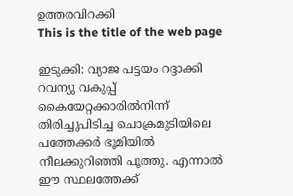ഉത്തരവിറക്കി
This is the title of the web page

ഇടുക്കി: വ്യാജ പട്ടയം റദ്ദാക്കി റവന്യു വകുപ്പ് കൈയേറ്റക്കാരില്‍നിന്ന് തിരിച്ചുപിടിച്ച ചൊക്രമുടിയിലെ പത്തേക്കര്‍ ഭൂമിയില്‍ നീലക്കുറിഞ്ഞി പൂത്തു. എന്നാല്‍ ഈ സ്ഥലത്തേക്ക്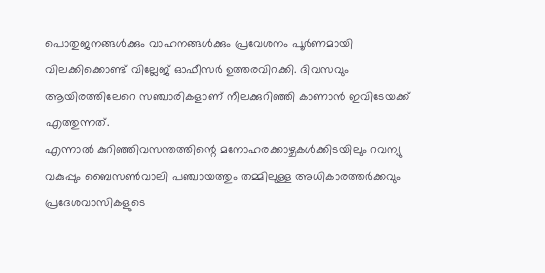പൊതുജനങ്ങള്‍ക്കും വാഹനങ്ങള്‍ക്കും പ്രവേശനം പൂര്‍ണമായി വിലക്കിക്കൊണ്ട് വില്ലേജ് ഓഫീസര്‍ ഉത്തരവിറക്കി. ദിവസവും ആയിരത്തിലേറെ സഞ്ചാരികളാണ് നീലക്കുറിഞ്ഞി കാണാന്‍ ഇവിടേയക്ക് എത്തുന്നത്.
എന്നാല്‍ കുറിഞ്ഞിവസന്തത്തിന്റെ മനോഹരക്കാഴ്ചകള്‍ക്കിടയിലും റവന്യു വകുപ്പും ബൈസണ്‍വാലി പഞ്ചായത്തും തമ്മിലുള്ള അധികാരത്തര്‍ക്കവും പ്രദേശവാസികളുടെ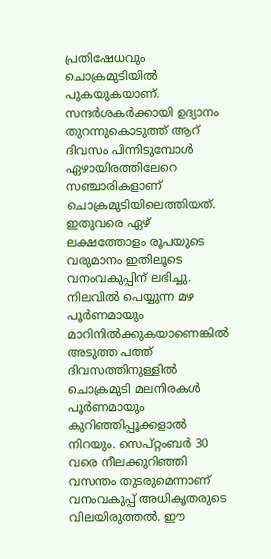പ്രതിഷേധവും ചൊക്രമുടിയില്‍ പുകയുകയാണ്. സന്ദര്‍ശകര്‍ക്കായി ഉദ്യാനം തുറന്നുകൊടുത്ത് ആറ് ദിവസം പിന്നിടുമ്പോള്‍ ഏഴായിരത്തിലേറെ സഞ്ചാരികളാണ് ചൊക്രമുടിയിലെത്തിയത്. ഇതുവരെ ഏഴ് ലക്ഷത്തോളം രൂപയുടെ വരുമാനം ഇതിലൂടെ വനംവകുപ്പിന് ലഭിച്ചു. നിലവില്‍ പെയ്യുന്ന മഴ പൂര്‍ണമായും മാറിനില്‍ക്കുകയാണെങ്കില്‍ അടുത്ത പത്ത് ദിവസത്തിനുള്ളില്‍ ചൊക്രമുടി മലനിരകള്‍ പൂര്‍ണമായും കുറിഞ്ഞിപ്പൂക്കളാല്‍ നിറയും. സെപ്റ്റംബര്‍ 30 വരെ നീലക്കുറിഞ്ഞി വസന്തം തുടരുമെന്നാണ് വനംവകുപ്പ് അധികൃതരുടെ വിലയിരുത്തല്‍. ഈ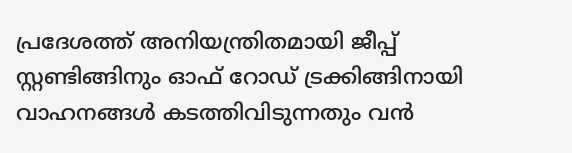പ്രദേശത്ത് അനിയന്ത്രിതമായി ജീപ്പ് സ്റ്റണ്ടിങ്ങിനും ഓഫ് റോഡ് ട്രക്കിങ്ങിനായി വാഹനങ്ങള്‍ കടത്തിവിടുന്നതും വന്‍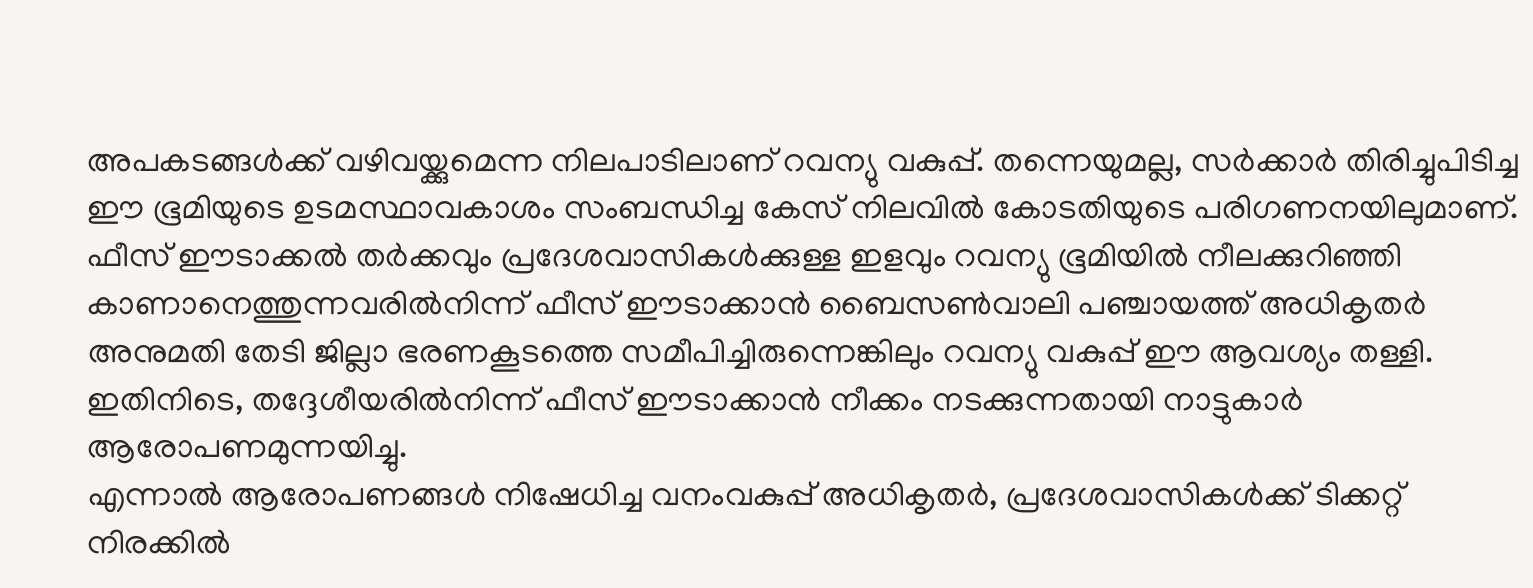അപകടങ്ങള്‍ക്ക് വഴിവയ്ക്കുമെന്ന നിലപാടിലാണ് റവന്യു വകുപ്പ്. തന്നെയുമല്ല, സര്‍ക്കാര്‍ തിരിച്ചുപിടിച്ച ഈ ഭൂമിയുടെ ഉടമസ്ഥാവകാശം സംബന്ധിച്ച കേസ് നിലവില്‍ കോടതിയുടെ പരിഗണനയിലുമാണ്.
ഫീസ് ഈടാക്കല്‍ തര്‍ക്കവും പ്രദേശവാസികള്‍ക്കുള്ള ഇളവും റവന്യു ഭൂമിയില്‍ നീലക്കുറിഞ്ഞി കാണാനെത്തുന്നവരില്‍നിന്ന് ഫീസ് ഈടാക്കാന്‍ ബൈസണ്‍വാലി പഞ്ചായത്ത് അധികൃതര്‍ അനുമതി തേടി ജില്ലാ ഭരണകൂടത്തെ സമീപിച്ചിരുന്നെങ്കിലും റവന്യു വകുപ്പ് ഈ ആവശ്യം തള്ളി. ഇതിനിടെ, തദ്ദേശീയരില്‍നിന്ന് ഫീസ് ഈടാക്കാന്‍ നീക്കം നടക്കുന്നതായി നാട്ടുകാര്‍ ആരോപണമുന്നയിച്ചു.
എന്നാല്‍ ആരോപണങ്ങള്‍ നിഷേധിച്ച വനംവകുപ്പ് അധികൃതര്‍, പ്രദേശവാസികള്‍ക്ക് ടിക്കറ്റ് നിരക്കില്‍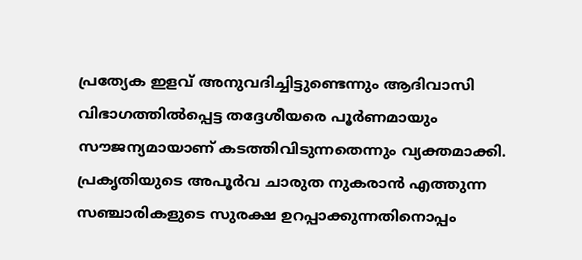പ്രത്യേക ഇളവ് അനുവദിച്ചിട്ടുണ്ടെന്നും ആദിവാസി വിഭാഗത്തില്‍പ്പെട്ട തദ്ദേശീയരെ പൂര്‍ണമായും സൗജന്യമായാണ് കടത്തിവിടുന്നതെന്നും വ്യക്തമാക്കി. പ്രകൃതിയുടെ അപൂര്‍വ ചാരുത നുകരാന്‍ എത്തുന്ന സഞ്ചാരികളുടെ സുരക്ഷ ഉറപ്പാക്കുന്നതിനൊപ്പം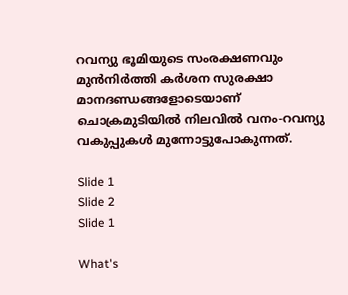റവന്യു ഭൂമിയുടെ സംരക്ഷണവും മുന്‍നിര്‍ത്തി കര്‍ശന സുരക്ഷാ മാനദണ്ഡങ്ങളോടെയാണ് ചൊക്രമുടിയില്‍ നിലവില്‍ വനം-റവന്യു വകുപ്പുകള്‍ മുന്നോട്ടുപോകുന്നത്.

Slide 1
Slide 2
Slide 1

What's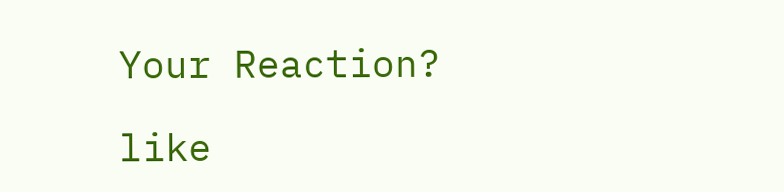Your Reaction?

like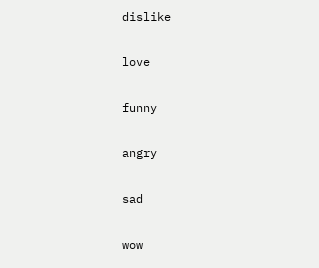dislike

love

funny

angry

sad

wow